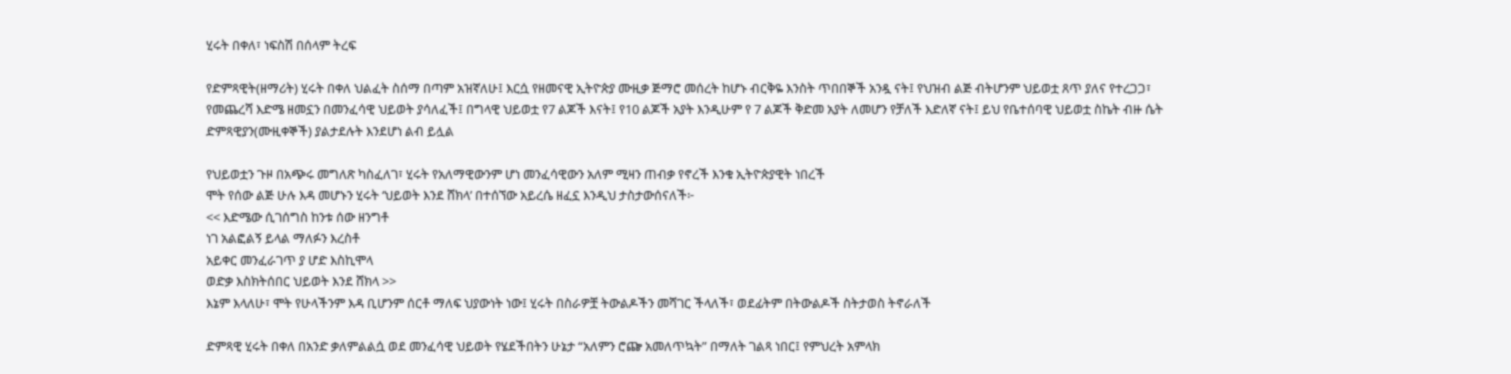ሂሩት በቀለ፣ ነፍስሽ በሰላም ትረፍ

የድምጻዊት(ዘማሪት) ሂሩት በቀለ ህልፈት ስሰማ በጣም አዝኛለሁ፤ እርሷ የዘመናዊ ኢትዮጵያ ሙዚቃ ጅማሮ መሰረት ከሆኑ ብርቅዬ እንስት ጥበበኞች አንዷ ናት፤ የህዝብ ልጅ ብትሆንም ህይወቷ ጸጥ ያለና የተረጋጋ፣ የመጨረሻ እድሜ ዘመኗን በመንፈሳዊ ህይወት ያሳለፈች፤ በግላዊ ህይወቷ የ7 ልጆች እናት፤ የ10 ልጆች አያት እንዲሁም የ 7 ልጆች ቅድመ አያት ለመሆን የቻለች እድለኛ ናት፤ ይህ የቤተሰባዊ ህይወቷ ስኬት ብዙ ሴት ድምጻዊያን(ሙዚቀኞች) ያልታደሉት እንደሆነ ልብ ይሏል

የህይወቷን ጉዞ በአጭሩ መግለጽ ካስፈለገ፣ ሂሩት የአለማዊውንም ሆነ መንፈሳዊውን አለም ሚዛን ጠብቃ የኖረች እንቁ ኢትዮጵያዊት ነበረች
ሞት የሰው ልጅ ሁሉ እዳ መሆኑን ሂሩት ‘ህይወት እንደ ሸክላ’ በተሰኘው አይረሴ ዘፈኗ እንዲህ ታስታውሰናለች፦
<< እድሜው ሲገሰግስ ከንቱ ሰው ዘንግቶ
ነገ አልፎልኝ ይላል ማለፉን እረስቶ
አይቀር መንፈራገጥ ያ ሆድ እስኪሞላ
ወድቃ እስክትሰበር ህይወት እንደ ሸክላ >>
እኔም እላለሁ፣ ሞት የሁላችንም እዳ ቢሆንም ሰርቶ ማለፍ ህያውነት ነው፤ ሂሩት በስራዎቿ ትውልዶችን መሻገር ችላለች፣ ወደፊትም በትውልዶች ስትታወስ ትኖራለች

ድምጻዊ ሂሩት በቀለ በአንድ ቃለምልልሷ ወደ መንፈሳዊ ህይወት የሄደችበትን ሁኔታ “አለምን ሮጬ አመለጥኳት” በማለት ገልጻ ነበር፤ የምህረት አምላክ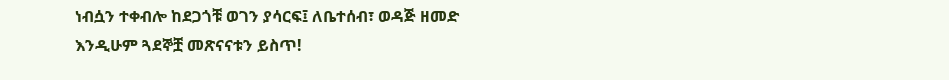ነብሷን ተቀብሎ ከደጋጎቹ ወገን ያሳርፍ፤ ለቤተሰብ፣ ወዳጅ ዘመድ እንዲሁም ጓደኞቿ መጽናናቱን ይስጥ!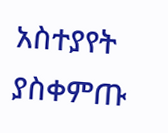አስተያየት ያስቀምጡ